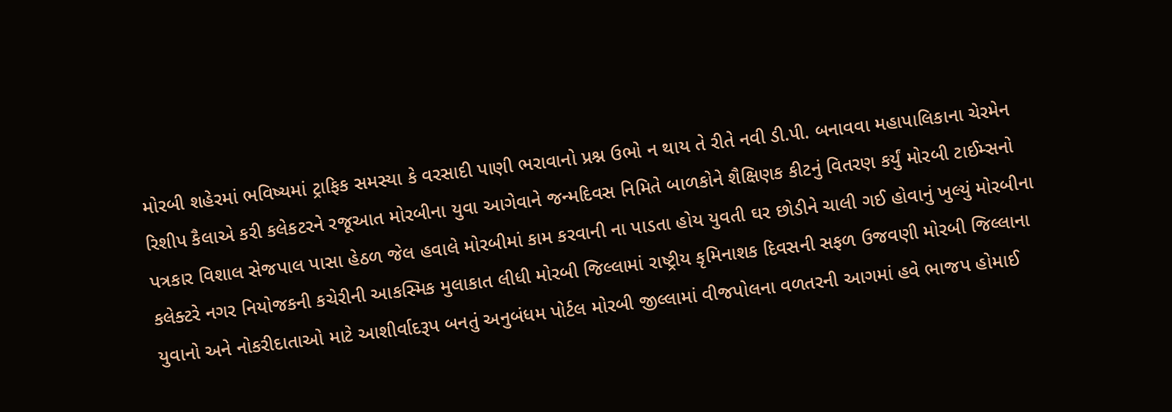મોરબી શહેરમાં ભવિષ્યમાં ટ્રાફિક સમસ્યા કે વરસાદી પાણી ભરાવાનો પ્રશ્ન ઉભો ન થાય તે રીતે નવી ડી.પી. બનાવવા મહાપાલિકાના ચેરમેન રિશીપ કૈલાએ કરી કલેકટરને રજૂઆત મોરબીના યુવા આગેવાને જન્મદિવસ નિમિતે બાળકોને શૈક્ષિણક કીટનું વિતરણ કર્યું મોરબી ટાઈમ્સનો પત્રકાર વિશાલ સેજપાલ પાસા હેઠળ જેલ હવાલે મોરબીમાં કામ કરવાની ના પાડતા હોય યુવતી ઘર છોડીને ચાલી ગઈ હોવાનું ખુલ્યું મોરબીના કલેક્ટરે નગર નિયોજકની કચેરીની આકસ્મિક મુલાકાત લીધી મોરબી જિલ્લામાં રાષ્ટ્રીય કૃમિનાશક દિવસની સફળ ઉજવણી મોરબી જિલ્લાના યુવાનો અને નોકરીદાતાઓ માટે આશીર્વાદરૂપ બનતું અનુબંધમ પોર્ટલ મોરબી જીલ્લામાં વીજપોલના વળતરની આગમાં હવે ભાજપ હોમાઈ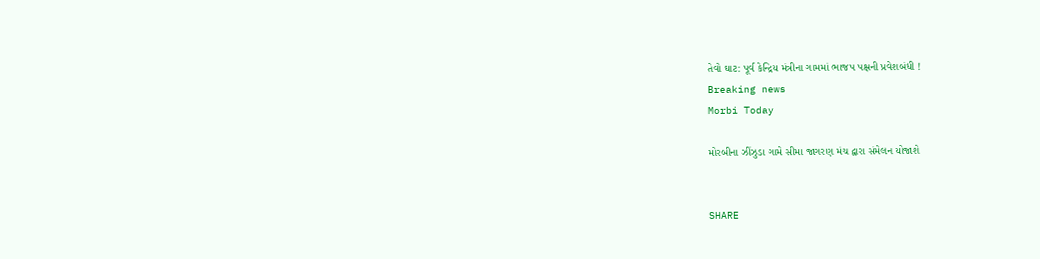તેવો ઘાટ: પૂર્વ કેન્દ્રિય મંત્રીના ગામમાં ભાજપ પક્ષની પ્રવેશબંધી !
Breaking news
Morbi Today

મોરબીના ઝીંઝુડા ગામે સીમા જાગરણ મંચ દ્વારા સંમેલન યોજાશે


SHARE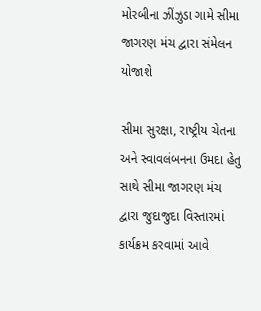મોરબીના ઝીંઝુડા ગામે સીમા જાગરણ મંચ દ્વારા સંમેલન યોજાશે

સીમા સુરક્ષા, રાષ્ટ્રીય ચેતના અને સ્વાવલંબનના ઉમદા હેતુ સાથે સીમા જાગરણ મંચ દ્વારા જુદાજુદા વિસ્તારમાં કાર્યક્રમ કરવામાં આવે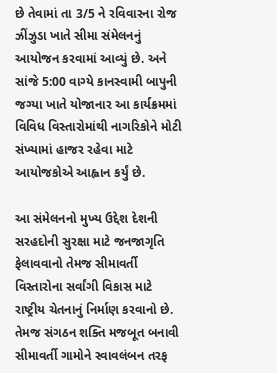છે તેવામાં તા 3/5 ને રવિવારના રોજ ઝીંઝુડા ખાતે સીમા સંમેલનનું આયોજન કરવામાં આવ્યું છે. અને સાંજે 5:00 વાગ્યે કાનસ્વામી બાપુની જગ્યા ખાતે યોજાનાર આ કાર્યક્રમમાં વિવિધ વિસ્તારોમાંથી નાગરિકોને મોટી સંખ્યામાં હાજર રહેવા માટે આયોજકોએ આહ્વાન કર્યું છે.

આ સંમેલનનો મુખ્ય ઉદ્દેશ દેશની સરહદોની સુરક્ષા માટે જનજાગૃતિ ફેલાવવાનો તેમજ સીમાવર્તી વિસ્તારોના સર્વાંગી વિકાસ માટે રાષ્ટ્રીય ચેતનાનું નિર્માણ કરવાનો છે. તેમજ સંગઠન શક્તિ મજબૂત બનાવી સીમાવર્તી ગામોને સ્વાવલંબન તરફ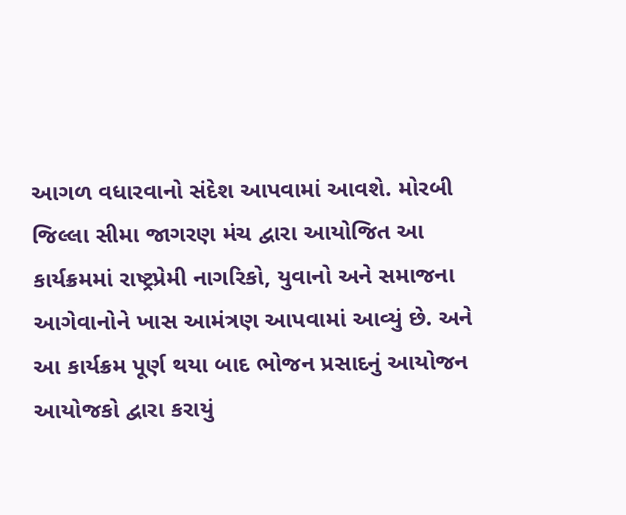આગળ વધારવાનો સંદેશ આપવામાં આવશે. મોરબી જિલ્લા સીમા જાગરણ મંચ દ્વારા આયોજિત આ કાર્યક્રમમાં રાષ્ટ્રપ્રેમી નાગરિકો, યુવાનો અને સમાજના આગેવાનોને ખાસ આમંત્રણ આપવામાં આવ્યું છે. અને આ કાર્યક્રમ પૂર્ણ થયા બાદ ભોજન પ્રસાદનું આયોજન આયોજકો દ્વારા કરાયું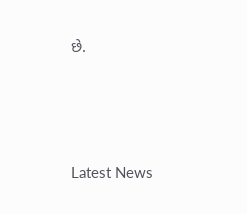છે.






Latest News